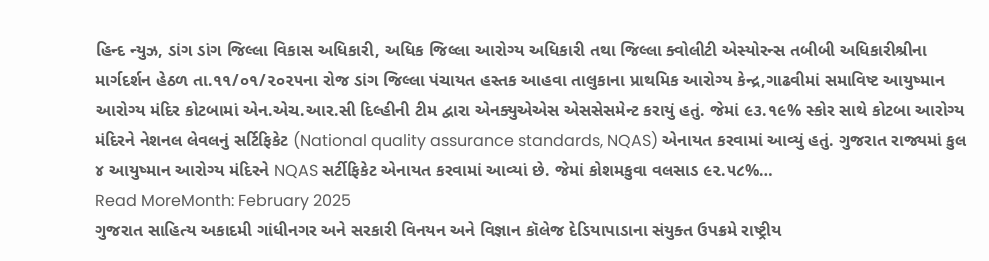હિન્દ ન્યુઝ, ડાંગ ડાંગ જિલ્લા વિકાસ અધિકારી, અધિક જિલ્લા આરોગ્ય અધિકારી તથા જિલ્લા ક્વોલીટી એસ્યોરન્સ તબીબી અધિકારીશ્રીના માર્ગદર્શન હેઠળ તા.૧૧/૦૧/૨૦૨૫ના રોજ ડાંગ જિલ્લા પંચાયત હસ્તક આહવા તાલુકાના પ્રાથમિક આરોગ્ય કેન્દ્ર,ગાઢવીમાં સમાવિષ્ટ આયુષ્માન આરોગ્ય મંદિર કોટબામાં એન.એચ.આર.સી દિલ્હીની ટીમ દ્વારા એનક્યુએએસ એસસેસમેન્ટ કરાયું હતું. જેમાં ૯૩.૧૯% સ્કોર સાથે કોટબા આરોગ્ય મંદિરને નેશનલ લેવલનું સર્ટિફિકેટ (National quality assurance standards, NQAS) એનાયત કરવામાં આવ્યું હતું. ગુજરાત રાજ્યમાં કુલ ૪ આયુષ્માન આરોગ્ય મંદિરને NQAS સર્ટીફિકેટ એનાયત કરવામાં આવ્યાં છે. જેમાં કોશમકુવા વલસાડ ૯૨.૫૮%…
Read MoreMonth: February 2025
ગુજરાત સાહિત્ય અકાદમી ગાંધીનગર અને સરકારી વિનયન અને વિજ્ઞાન કૉલેજ દેડિયાપાડાના સંયુક્ત ઉપક્રમે રાષ્ટ્રીય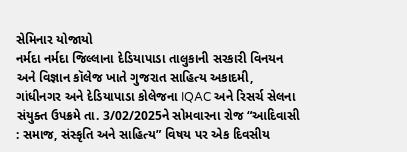સેમિનાર યોજાયો
નર્મદા નર્મદા જિલ્લાના દેડિયાપાડા તાલુકાની સરકારી વિનયન અને વિજ્ઞાન કૉલેજ ખાતે ગુજરાત સાહિત્ય અકાદમી, ગાંધીનગર અને દેડિયાપાડા કોલેજના IQAC અને રિસર્ચ સેલના સંયુક્ત ઉપક્રમે તા. 3/02/2025ને સોમવારના રોજ “આદિવાસી : સમાજ, સંસ્કૃતિ અને સાહિત્ય” વિષય પર એક દિવસીય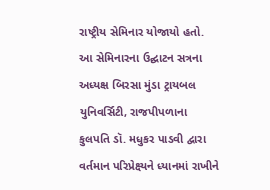રાષ્ટ્રીય સેમિનાર યોજાયો હતો. આ સેમિનારના ઉદ્ઘાટન સત્રના અધ્યક્ષ બિરસા મુંડા ટ્રાયબલ યુનિવર્સિટી, રાજપીપળાના કુલપતિ ડૉ. મધુકર પાડવી દ્વારા વર્તમાન પરિપ્રેક્ષ્યને ધ્યાનમાં રાખીને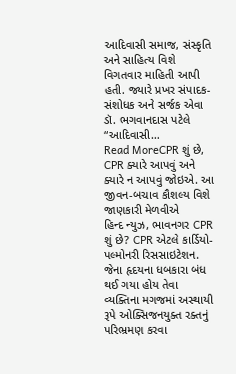આદિવાસી સમાજ, સંસ્કૃતિ અને સાહિત્ય વિશે વિગતવાર માહિતી આપી હતી. જ્યારે પ્રખર સંપાદક-સંશોધક અને સર્જક એવા ડૉ. ભગવાનદાસ પટેલે “આદિવાસી…
Read MoreCPR શું છે, CPR ક્યારે આપવું અને ક્યારે ન આપવું જોઇએ. આ જીવન-બચાવ કૌશલ્ય વિશે જાણકારી મેળવીએ
હિન્દ ન્યુઝ, ભાવનગર CPR શું છે? CPR એટલે કાર્ડિયો-પલ્મોનરી રિસસાઇટેશન. જેના હૃદયના ધબકારા બંધ થઈ ગયા હોય તેવા વ્યક્તિના મગજમાં અસ્થાયી રૂપે ઓક્સિજનયુક્ત રક્તનું પરિભ્રમણ કરવા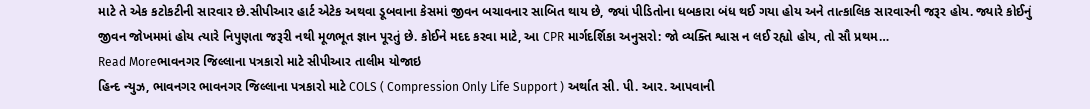માટે તે એક કટોકટીની સારવાર છે.સીપીઆર હાર્ટ એટેક અથવા ડૂબવાના કેસમાં જીવન બચાવનાર સાબિત થાય છે, જ્યાં પીડિતોના ધબકારા બંધ થઈ ગયા હોય અને તાત્કાલિક સારવારની જરૂર હોય. જ્યારે કોઈનું જીવન જોખમમાં હોય ત્યારે નિપુણતા જરૂરી નથી મૂળભૂત જ્ઞાન પૂરતું છે. કોઈને મદદ કરવા માટે, આ CPR માર્ગદર્શિકા અનુસરો: જો વ્યક્તિ શ્વાસ ન લઈ રહ્યો હોય, તો સૌ પ્રથમ…
Read Moreભાવનગર જિલ્લાના પત્રકારો માટે સીપીઆર તાલીમ યોજાઇ
હિન્દ ન્યુઝ, ભાવનગર ભાવનગર જિલ્લાના પત્રકારો માટે COLS ( Compression Only Life Support ) અર્થાત સી. પી. આર. આપવાની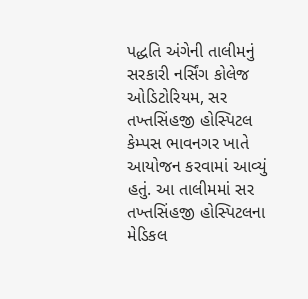પદ્ધતિ અંગેની તાલીમનું સરકારી નર્સિંગ કોલેજ ઓડિટોરિયમ, સર તખ્તસિંહજી હોસ્પિટલ કેમ્પસ ભાવનગર ખાતે આયોજન કરવામાં આવ્યું હતું. આ તાલીમમાં સર તખ્તસિંહજી હોસ્પિટલના મેડિકલ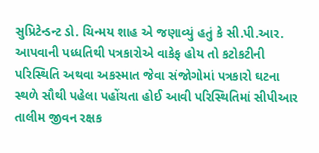સુપ્રિટેન્ડન્ટ ડો. ચિન્મય શાહ એ જણાવ્યું હતું કે સી.પી.આર. આપવાની પધ્ધતિથી પત્રકારોએ વાકેફ હોય તો કટોકટીની પરિસ્થિતિ અથવા અકસ્માત જેવા સંજોગોમાં પત્રકારો ઘટના સ્થળે સૌથી પહેલા પહોંચતા હોઈ આવી પરિસ્થિતિમાં સીપીઆર તાલીમ જીવન રક્ષક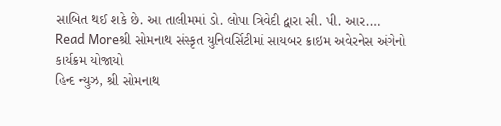સાબિત થઈ શકે છે. આ તાલીમમાં ડો. લોપા ત્રિવેદી દ્વારા સી. પી. આર.…
Read Moreશ્રી સોમનાથ સંસ્કૃત યુનિવર્સિટીમાં સાયબર ક્રાઇમ અવેરનેસ અંગેનો કાર્યક્રમ યોજાયો
હિન્દ ન્યુઝ, શ્રી સોમનાથ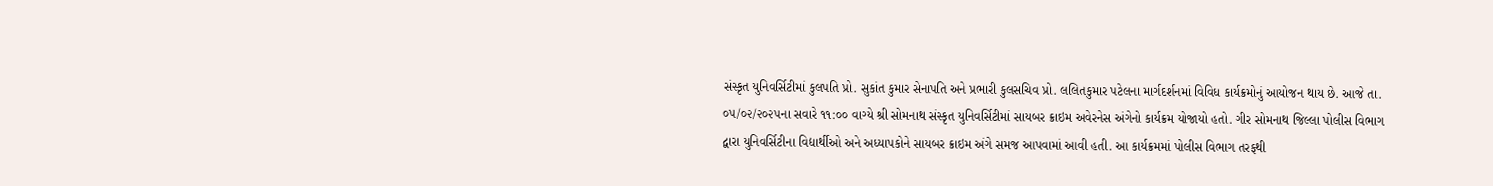સંસ્કૃત યુનિવર્સિટીમાં કુલપતિ પ્રો. સુકાંત કુમાર સેનાપતિ અને પ્રભારી કુલસચિવ પ્રો. લલિતકુમાર પટેલના માર્ગદર્શનમાં વિવિધ કાર્યક્રમોનું આયોજન થાય છે. આજે તા. ૦૫/૦૨/૨૦૨૫ના સવારે ૧૧:૦૦ વાગ્યે શ્રી સોમનાથ સંસ્કૃત યુનિવર્સિટીમાં સાયબર ક્રાઇમ અવેરનેસ અંગેનો કાર્યક્રમ યોજાયો હતો. ગીર સોમનાથ જિલ્લા પોલીસ વિભાગ દ્વારા યુનિવર્સિટીના વિદ્યાર્થીઓ અને અધ્યાપકોને સાયબર ક્રાઇમ અંગે સમજ આપવામાં આવી હતી. આ કાર્યક્રમમાં પોલીસ વિભાગ તરફથી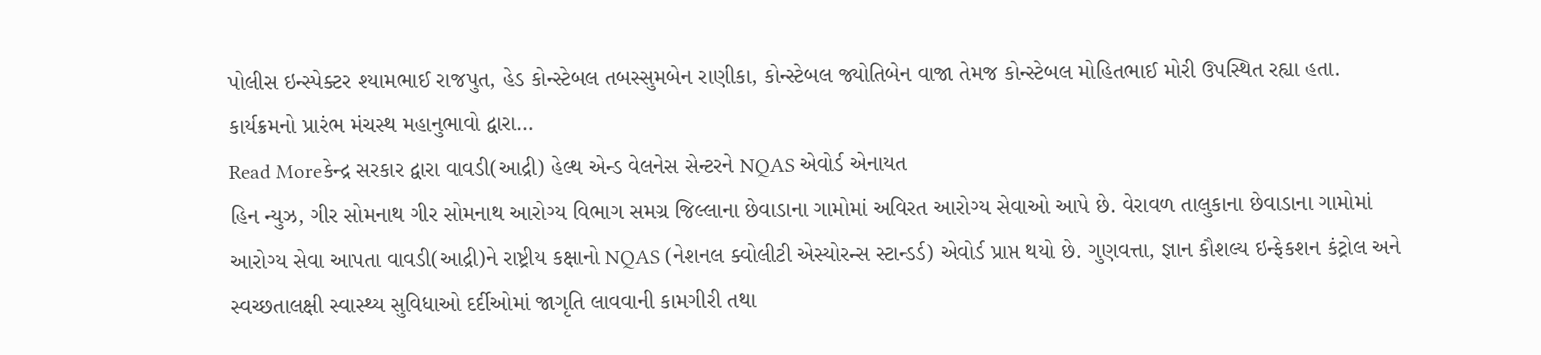પોલીસ ઇન્સ્પેક્ટર શ્યામભાઈ રાજપુત, હેડ કોન્સ્ટેબલ તબસ્સુમબેન રાણીકા, કોન્સ્ટેબલ જ્યોતિબેન વાજા તેમજ કોન્સ્ટેબલ મોહિતભાઈ મોરી ઉપસ્થિત રહ્યા હતા. કાર્યક્રમનો પ્રારંભ મંચસ્થ મહાનુભાવો દ્વારા…
Read Moreકેન્દ્ર સરકાર દ્વારા વાવડી(આદ્રી) હેલ્થ એન્ડ વેલનેસ સેન્ટરને NQAS એવોર્ડ એનાયત
હિન ન્યુઝ, ગીર સોમનાથ ગીર સોમનાથ આરોગ્ય વિભાગ સમગ્ર જિલ્લાના છેવાડાના ગામોમાં અવિરત આરોગ્ય સેવાઓ આપે છે. વેરાવળ તાલુકાના છેવાડાના ગામોમાં આરોગ્ય સેવા આપતા વાવડી(આદ્રી)ને રાષ્ટ્રીય કક્ષાનો NQAS (નેશનલ ક્વોલીટી એસ્યોરન્સ સ્ટાન્ડર્ડ) એવોર્ડ પ્રાપ્ત થયો છે. ગુણવત્તા, જ્ઞાન કૌશલ્ય ઇન્ફેકશન કંટ્રોલ અને સ્વચ્છતાલક્ષી સ્વાસ્થ્ય સુવિધાઓ દર્દીઓમાં જાગૃતિ લાવવાની કામગીરી તથા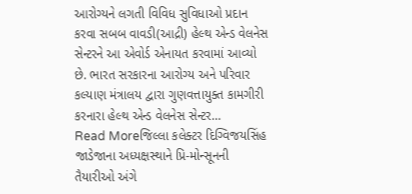આરોગ્યને લગતી વિવિધ સુવિધાઓ પ્રદાન કરવા સબબ વાવડી(આદ્રી) હેલ્થ એન્ડ વેલનેસ સેન્ટરને આ એવોર્ડ એનાયત કરવામાં આવ્યો છે. ભારત સરકારના આરોગ્ય અને પરિવાર કલ્યાણ મંત્રાલય દ્વારા ગુણવત્તાયુક્ત કામગીરી કરનારા હેલ્થ એન્ડ વેલનેસ સેન્ટર…
Read Moreજિલ્લા કલેક્ટર દિગ્વિજયસિંહ જાડેજાના અધ્યક્ષસ્થાને પ્રિ-મોન્સૂનની તૈયારીઓ અંગે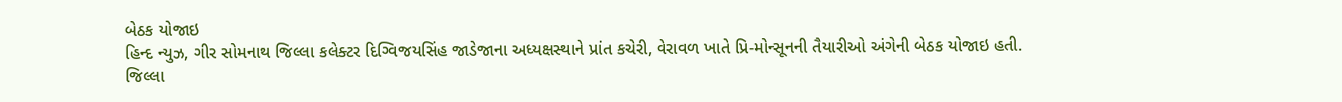બેઠક યોજાઇ
હિન્દ ન્યુઝ, ગીર સોમનાથ જિલ્લા કલેક્ટર દિગ્વિજયસિંહ જાડેજાના અધ્યક્ષસ્થાને પ્રાંત કચેરી, વેરાવળ ખાતે પ્રિ-મોન્સૂનની તૈયારીઓ અંગેની બેઠક યોજાઇ હતી. જિલ્લા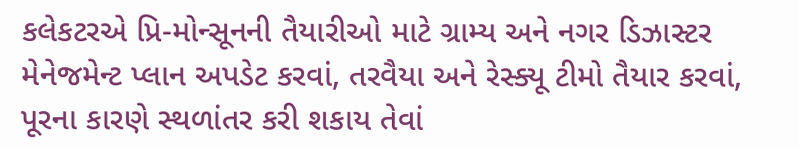કલેકટરએ પ્રિ-મોન્સૂનની તૈયારીઓ માટે ગ્રામ્ય અને નગર ડિઝાસ્ટર મેનેજમેન્ટ પ્લાન અપડેટ કરવાં, તરવૈયા અને રેસ્ક્યૂ ટીમો તૈયાર કરવાં, પૂરના કારણે સ્થળાંતર કરી શકાય તેવાં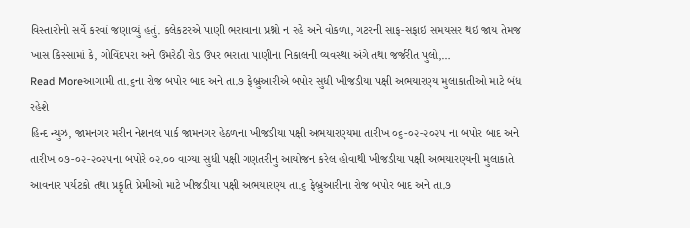વિસ્તારોનો સર્વે કરવાં જણાવ્યું હતું. કલેકટરએ પાણી ભરાવાના પ્રશ્નો ન રહે અને વોકળા, ગટરની સાફ-સફાઇ સમયસર થઇ જાય તેમજ ખાસ કિસ્સામાં કે, ગોવિંદપરા અને ઉમરેઠી રોડ ઉપર ભરાતા પાણીના નિકાલની વ્યવસ્થા અંગે તથા જર્જરીત પુલો,…
Read Moreઆગામી તા.૬ના રોજ બપોર બાદ અને તા.૭ ફેબ્રુઆરીએ બપોર સુધી ખીજડીયા પક્ષી અભયારણ્ય મુલાકાતીઓ માટે બંધ રહેશે
હિન્દ ન્યુઝ, જામનગર મરીન નેશનલ પાર્ક જામનગર હેઠળના ખીજડીયા પક્ષી અભયારણ્યમા તારીખ ૦૬-૦૨-૨૦૨૫ ના બપોર બાદ અને તારીખ ૦૭-૦૨-૨૦૨૫ના બપોરે ૦૨.૦૦ વાગ્યા સુધી પક્ષી ગણતરીનુ આયોજન કરેલ હોવાથી ખીજડીયા પક્ષી અભયારણ્યની મુલાકાતે આવનાર પર્યટકો તથા પ્રકૃતિ પ્રેમીઓ માટે ખીજડીયા પક્ષી અભયારણ્ય તા.૬ ફેબ્રુઆરીના રોજ બપોર બાદ અને તા.૭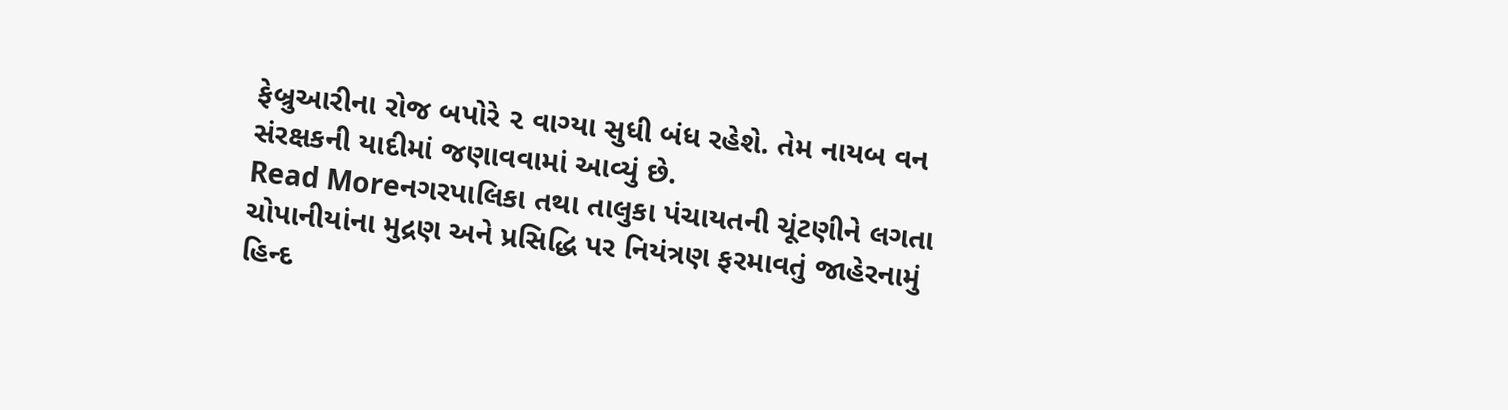ફેબ્રુઆરીના રોજ બપોરે ૨ વાગ્યા સુધી બંધ રહેશે. તેમ નાયબ વન સંરક્ષકની યાદીમાં જણાવવામાં આવ્યું છે.
Read Moreનગરપાલિકા તથા તાલુકા પંચાયતની ચૂંટણીને લગતા ચોપાનીયાંના મુદ્રણ અને પ્રસિદ્ધિ પર નિયંત્રણ ફરમાવતું જાહેરનામું
હિન્દ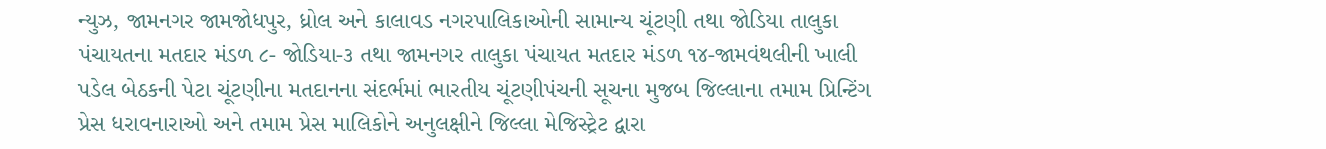ન્યુઝ, જામનગર જામજોધપુર, ધ્રોલ અને કાલાવડ નગરપાલિકાઓની સામાન્ય ચૂંટણી તથા જોડિયા તાલુકા પંચાયતના મતદાર મંડળ ૮- જોડિયા-૩ તથા જામનગર તાલુકા પંચાયત મતદાર મંડળ ૧૪-જામવંથલીની ખાલી પડેલ બેઠકની પેટા ચૂંટણીના મતદાનના સંદર્ભમાં ભારતીય ચૂંટણીપંચની સૂચના મુજબ જિલ્લાના તમામ પ્રિન્ટિંગ પ્રેસ ધરાવનારાઓ અને તમામ પ્રેસ માલિકોને અનુલક્ષીને જિલ્લા મેજિસ્ટ્રેટ દ્વારા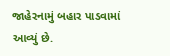જાહેરનામું બહાર પાડવામાં આવ્યું છે.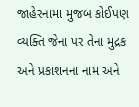જાહેરનામા મુજબ કોઈપણ વ્યક્તિ જેના પર તેના મુદ્રક અને પ્રકાશનના નામ અને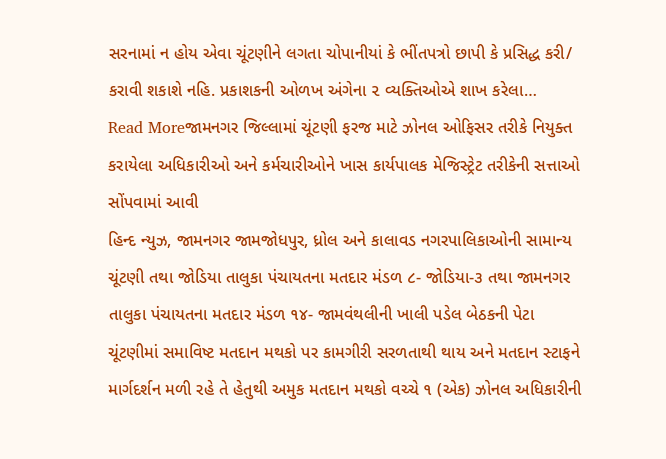સરનામાં ન હોય એવા ચૂંટણીને લગતા ચોપાનીયાં કે ભીંતપત્રો છાપી કે પ્રસિદ્ધ કરી/ કરાવી શકાશે નહિ. પ્રકાશકની ઓળખ અંગેના ૨ વ્યક્તિઓએ શાખ કરેલા…
Read Moreજામનગર જિલ્લામાં ચૂંટણી ફરજ માટે ઝોનલ ઓફિસર તરીકે નિયુક્ત કરાયેલા અધિકારીઓ અને કર્મચારીઓને ખાસ કાર્યપાલક મેજિસ્ટ્રેટ તરીકેની સત્તાઓ સોંપવામાં આવી
હિન્દ ન્યુઝ, જામનગર જામજોધપુર, ધ્રોલ અને કાલાવડ નગરપાલિકાઓની સામાન્ય ચૂંટણી તથા જોડિયા તાલુકા પંચાયતના મતદાર મંડળ ૮- જોડિયા-૩ તથા જામનગર તાલુકા પંચાયતના મતદાર મંડળ ૧૪- જામવંથલીની ખાલી પડેલ બેઠકની પેટા ચૂંટણીમાં સમાવિષ્ટ મતદાન મથકો પર કામગીરી સરળતાથી થાય અને મતદાન સ્ટાફને માર્ગદર્શન મળી રહે તે હેતુથી અમુક મતદાન મથકો વચ્ચે ૧ (એક) ઝોનલ અધિકારીની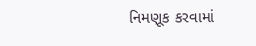નિમણૂક કરવામાં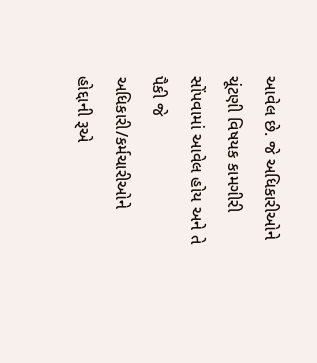આવેલ છે. જે અધિકારીઓને ચૂંટણી વિષયક કામગીરી સોંપવામાં આવેલ હોય અને તે પૈકી જે અધિકારી/કર્મચારીઓને હોદ્દાની રૂએ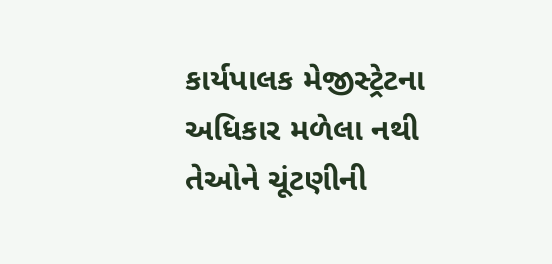કાર્યપાલક મેજીસ્ટ્રેટના અધિકાર મળેલા નથી તેઓને ચૂંટણીની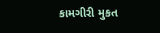કામગીરી મુકત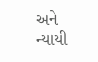અને ન્યાયી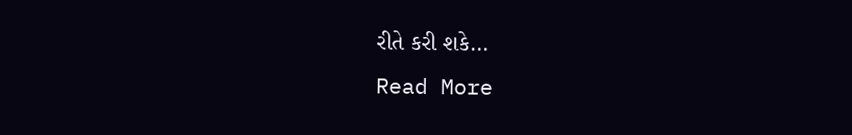રીતે કરી શકે…
Read More